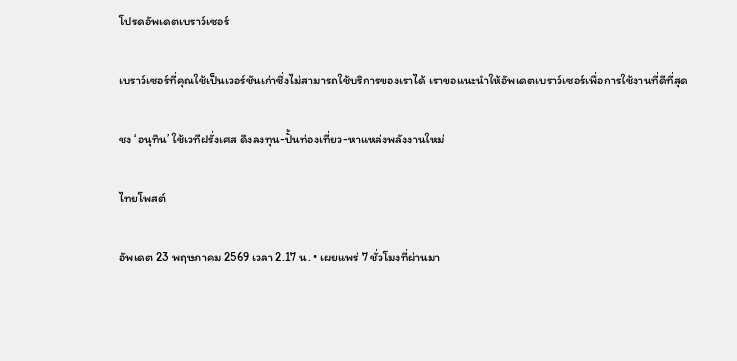โปรดอัพเดตเบราว์เซอร์

เบราว์เซอร์ที่คุณใช้เป็นเวอร์ชันเก่าซึ่งไม่สามารถใช้บริการของเราได้ เราขอแนะนำให้อัพเดตเบราว์เซอร์เพื่อการใช้งานที่ดีที่สุด

ชง ‘อนุทิน’ ใช้เวทีฝรั่งเศส ดึงลงทุน-ปั้นท่องเที่ยว-หาแหล่งพลังงานใหม่

ไทยโพสต์

อัพเดต 23 พฤษภาคม 2569 เวลา 2.17 น. • เผยแพร่ 7 ชั่วโมงที่ผ่านมา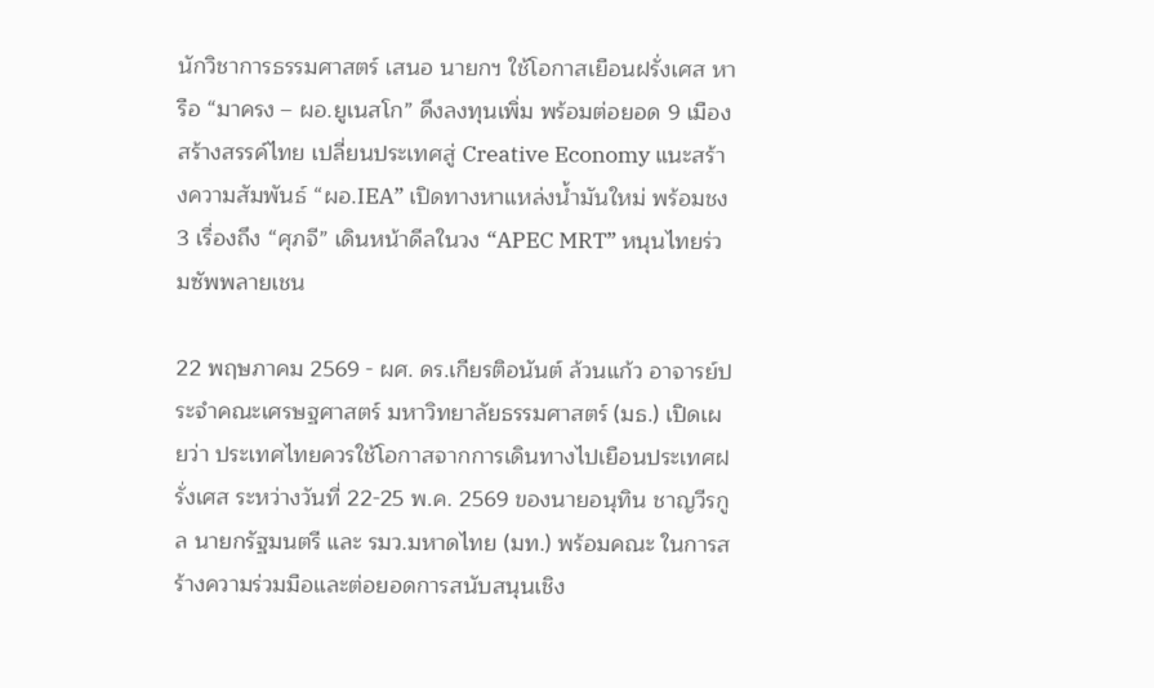นักวิชาการธรรมศาสตร์ เสนอ นายกฯ ใช้โอกาสเยือนฝรั่งเศส หารือ “มาครง – ผอ.ยูเนสโก” ดึงลงทุนเพิ่ม พร้อมต่อยอด 9 เมืองสร้างสรรค์ไทย เปลี่ยนประเทศสู่ Creative Economy แนะสร้างความสัมพันธ์ “ผอ.IEA” เปิดทางหาแหล่งน้ำมันใหม่ พร้อมชง 3 เรื่องถึง “ศุภจี” เดินหน้าดีลในวง “APEC MRT” หนุนไทยร่วมซัพพลายเชน

22 พฤษภาคม 2569 - ผศ. ดร.เกียรติอนันต์ ล้วนแก้ว อาจารย์ประจำคณะเศรษฐศาสตร์ มหาวิทยาลัยธรรมศาสตร์ (มธ.) เปิดเผยว่า ประเทศไทยควรใช้โอกาสจากการเดินทางไปเยือนประเทศฝรั่งเศส ระหว่างวันที่ 22-25 พ.ค. 2569 ของนายอนุทิน ชาญวีรกูล นายกรัฐมนตรี และ รมว.มหาดไทย (มท.) พร้อมคณะ ในการสร้างความร่วมมือและต่อยอดการสนับสนุนเชิง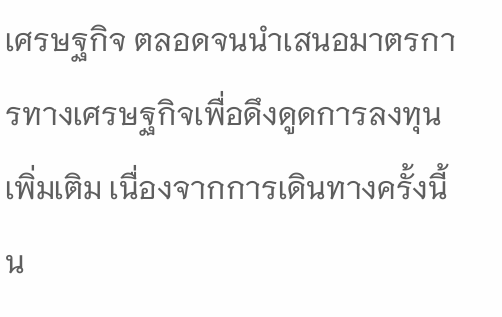เศรษฐกิจ ตลอดจนนำเสนอมาตรการทางเศรษฐกิจเพื่อดึงดูดการลงทุนเพิ่มเติม เนื่องจากการเดินทางครั้งนี้น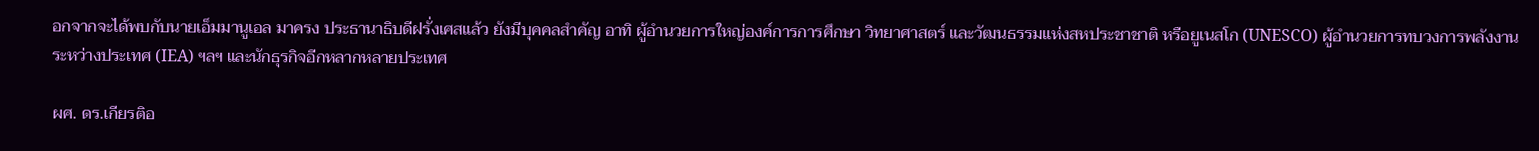อกจากจะได้พบกับนายเอ็มมานูเอล มาครง ประธานาธิบดีฝรั่งเศสแล้ว ยังมีบุคคลสำคัญ อาทิ ผู้อำนวยการใหญ่องค์การการศึกษา วิทยาศาสตร์ และวัฒนธรรมแห่งสหประชาชาติ หรือยูเนสโก (UNESCO) ผู้อำนวยการทบวงการพลังงานระหว่างประเทศ (IEA) ฯลฯ และนักธุรกิจอีกหลากหลายประเทศ

ผศ. ดร.เกียรติอ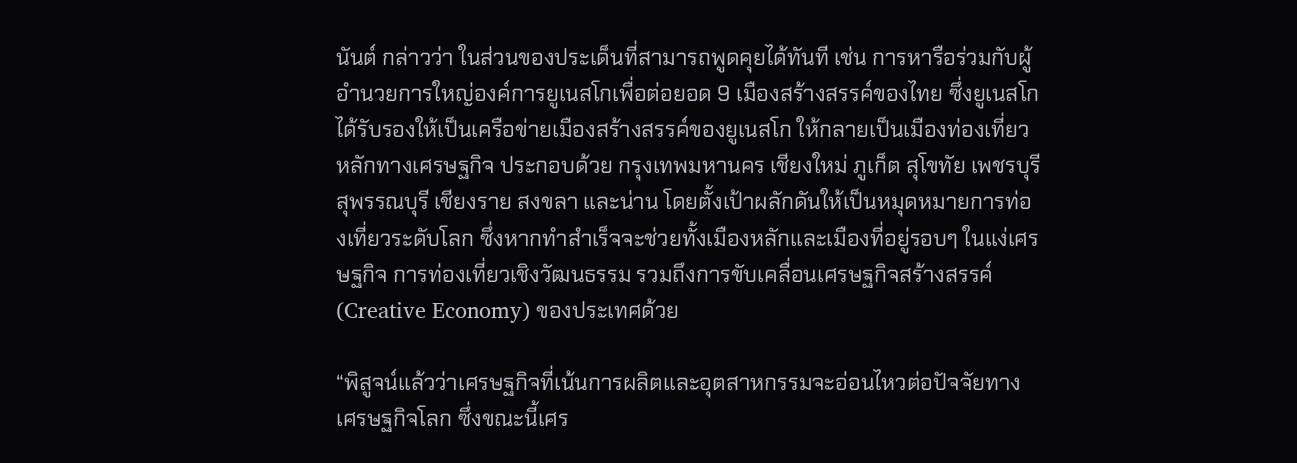นันต์ กล่าวว่า ในส่วนของประเด็นที่สามารถพูดคุยได้ทันที เช่น การหารือร่วมกับผู้อำนวยการใหญ่องค์การยูเนสโกเพื่อต่อยอด 9 เมืองสร้างสรรค์ของไทย ซึ่งยูเนสโกได้รับรองให้เป็นเครือข่ายเมืองสร้างสรรค์ของยูเนสโก ให้กลายเป็นเมืองท่องเที่ยวหลักทางเศรษฐกิจ ประกอบด้วย กรุงเทพมหานคร เชียงใหม่ ภูเก็ต สุโขทัย เพชรบุรี สุพรรณบุรี เชียงราย สงขลา และน่าน โดยตั้งเป้าผลักดันให้เป็นหมุดหมายการท่องเที่ยวระดับโลก ซึ่งหากทำสำเร็จจะช่วยทั้งเมืองหลักและเมืองที่อยู่รอบๆ ในแง่เศรษฐกิจ การท่องเที่ยวเชิงวัฒนธรรม รวมถึงการขับเคลื่อนเศรษฐกิจสร้างสรรค์ (Creative Economy) ของประเทศด้วย

“พิสูจน์แล้วว่าเศรษฐกิจที่เน้นการผลิตและอุตสาหกรรมจะอ่อนไหวต่อปัจจัยทางเศรษฐกิจโลก ซึ่งขณะนี้เศร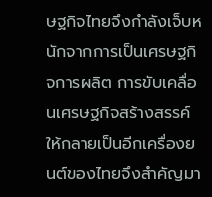ษฐกิจไทยจึงกำลังเจ็บหนักจากการเป็นเศรษฐกิจการผลิต การขับเคลื่อนเศรษฐกิจสร้างสรรค์ให้กลายเป็นอีกเครื่องยนต์ของไทยจึงสำคัญมา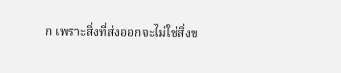ก เพราะสิ่งที่ส่งออกจะไม่ใช่สิ่งข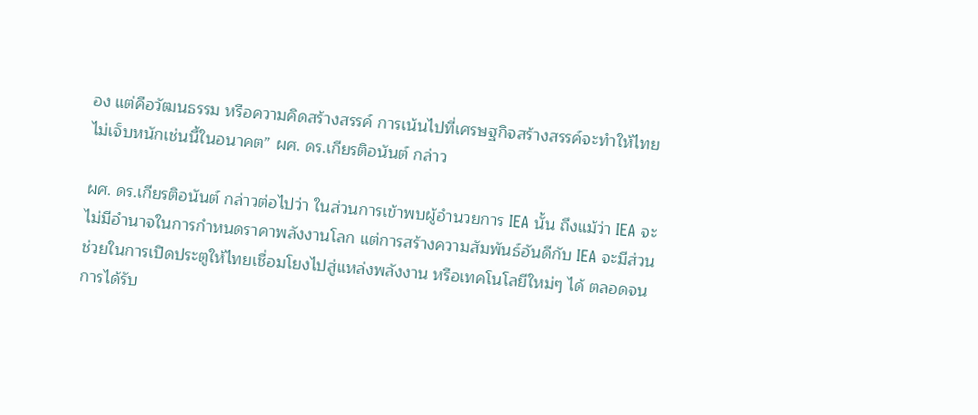อง แต่คือวัฒนธรรม หรือความคิดสร้างสรรค์ การเน้นไปที่เศรษฐกิจสร้างสรรค์จะทำให้ไทยไม่เจ็บหนักเช่นนี้ในอนาคต” ผศ. ดร.เกียรติอนันต์ กล่าว

ผศ. ดร.เกียรติอนันต์ กล่าวต่อไปว่า ในส่วนการเข้าพบผู้อำนวยการ IEA นั้น ถึงแม้ว่า IEA จะไม่มีอำนาจในการกำหนดราคาพลังงานโลก แต่การสร้างความสัมพันธ์อันดีกับ IEA จะมีส่วนช่วยในการเปิดประตูให้ไทยเชื่อมโยงไปสู่แหล่งพลังงาน หรือเทคโนโลยีใหม่ๆ ได้ ตลอดจนการได้รับ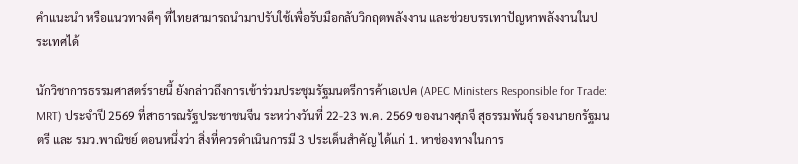คำแนะนำ หรือแนวทางดีๆ ที่ไทยสามารถนำมาปรับใช้เพื่อรับมือกลับวิกฤตพลังงาน และช่วยบรรเทาปัญหาพลังงานในประเทศได้

นักวิชาการธรรมศาสตร์รายนี้ ยังกล่าวถึงการเข้าร่วมประชุมรัฐมนตรีการค้าเอเปค (APEC Ministers Responsible for Trade: MRT) ประจำปี 2569 ที่สาธารณรัฐประชาชนจีน ระหว่างวันที่ 22-23 พ.ค. 2569 ของนางศุภจี สุธรรมพันธุ์ รองนายกรัฐมนตรี และ รมว.พาณิชย์ ตอนหนึ่งว่า สิ่งที่ควรดำเนินการมี 3 ประเด็นสำคัญ ได้แก่ 1. หาช่องทางในการ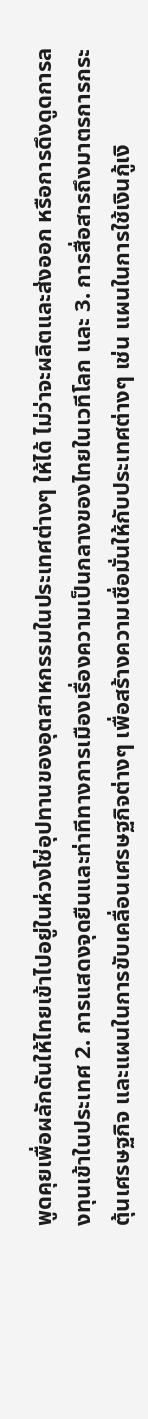พูดคุยเพื่อผลักดันให้ไทยเข้าไปอยู่ในห่วงโซ่อุปทานของอุตสาหกรรมในประเทศต่างๆ ให้ได้ ไม่ว่าจะผลิตและส่งออก หรือการดึงดูดการลงทุนเข้าในประเทศ 2. การแสดงจุดยืนและท่าทีทางการเมืองเรื่องความเป็นกลางของไทยในเวทีโลก และ 3. การสื่อสารถึงมาตรการกระตุ้นเศรษฐกิจ และแผนในการขับเคลื่อนเศรษฐกิจต่างๆ เพื่อสร้างความเชื่อมั่นให้กับประเทศต่างๆ เช่น แผนในการใช้เงินกู้เงิ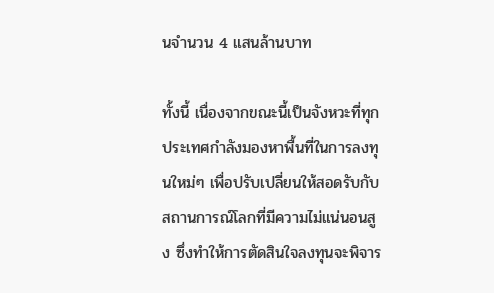นจำนวน 4 แสนล้านบาท

ทั้งนี้ เนื่องจากขณะนี้เป็นจังหวะที่ทุกประเทศกำลังมองหาพื้นที่ในการลงทุนใหม่ๆ เพื่อปรับเปลี่ยนให้สอดรับกับสถานการณ์โลกที่มีความไม่แน่นอนสูง ซึ่งทำให้การตัดสินใจลงทุนจะพิจาร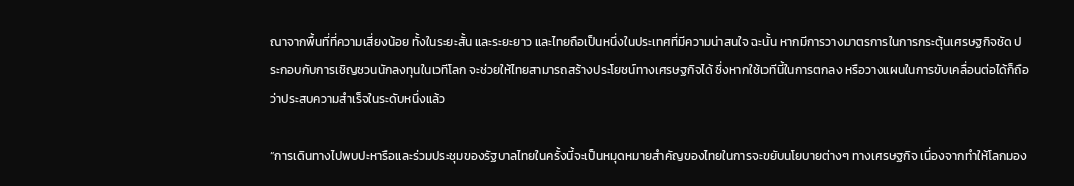ณาจากพื้นที่ที่ความเสี่ยงน้อย ทั้งในระยะสั้น และระยะยาว และไทยถือเป็นหนึ่งในประเทศที่มีความน่าสนใจ ฉะนั้น หากมีการวางมาตรการในการกระตุ้นเศรษฐกิจชัด ประกอบกับการเชิญชวนนักลงทุนในเวทีโลก จะช่วยให้ไทยสามารถสร้างประโยชน์ทางเศรษฐกิจได้ ซึ่งหากใช้เวทีนี้ในการตกลง หรือวางแผนในการขับเคลื่อนต่อได้ก็ถือว่าประสบความสำเร็จในระดับหนึ่งแล้ว

“การเดินทางไปพบปะหารือและร่วมประชุมของรัฐบาลไทยในครั้งนี้จะเป็นหมุดหมายสำคัญของไทยในการจะขยับนโยบายต่างๆ ทางเศรษฐกิจ เนื่องจากทำให้โลกมอง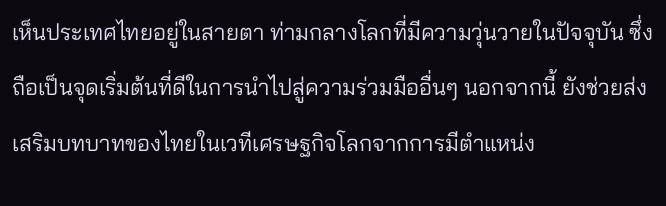เห็นประเทศไทยอยู่ในสายตา ท่ามกลางโลกที่มีความวุ่นวายในปัจจุบัน ซึ่งถือเป็นจุดเริ่มต้นที่ดีในการนำไปสู่ความร่วมมืออื่นๆ นอกจากนี้ ยังช่วยส่งเสริมบทบาทของไทยในเวทีเศรษฐกิจโลกจากการมีตำแหน่ง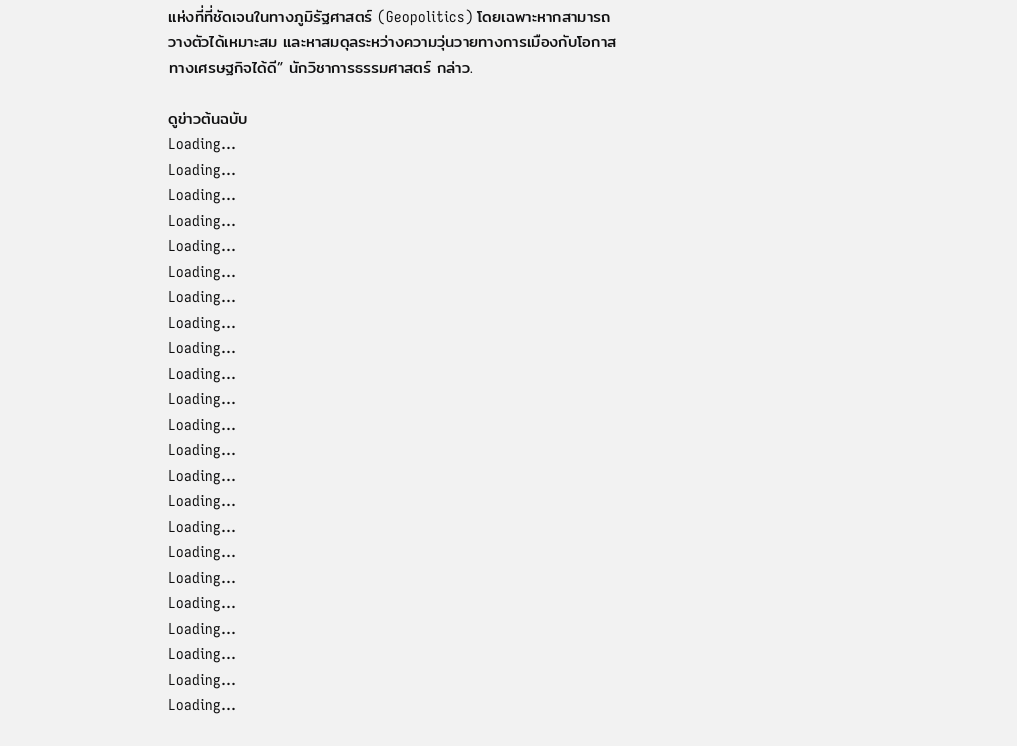แห่งที่ที่ชัดเจนในทางภูมิรัฐศาสตร์ (Geopolitics) โดยเฉพาะหากสามารถวางตัวได้เหมาะสม และหาสมดุลระหว่างความวุ่นวายทางการเมืองกับโอกาสทางเศรษฐกิจได้ดี” นักวิชาการธรรมศาสตร์ กล่าว.

ดูข่าวต้นฉบับ
Loading...
Loading...
Loading...
Loading...
Loading...
Loading...
Loading...
Loading...
Loading...
Loading...
Loading...
Loading...
Loading...
Loading...
Loading...
Loading...
Loading...
Loading...
Loading...
Loading...
Loading...
Loading...
Loading...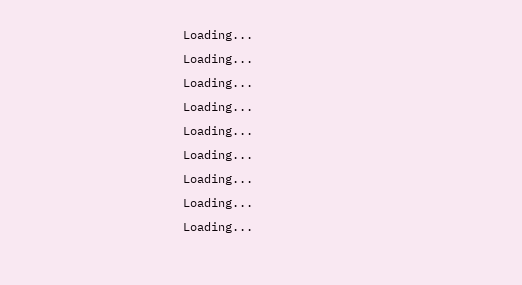Loading...
Loading...
Loading...
Loading...
Loading...
Loading...
Loading...
Loading...
Loading...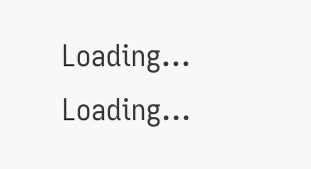Loading...
Loading...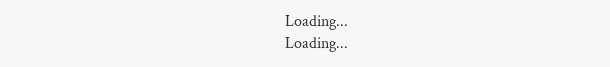Loading...
Loading...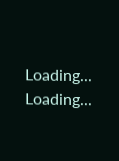Loading...
Loading...